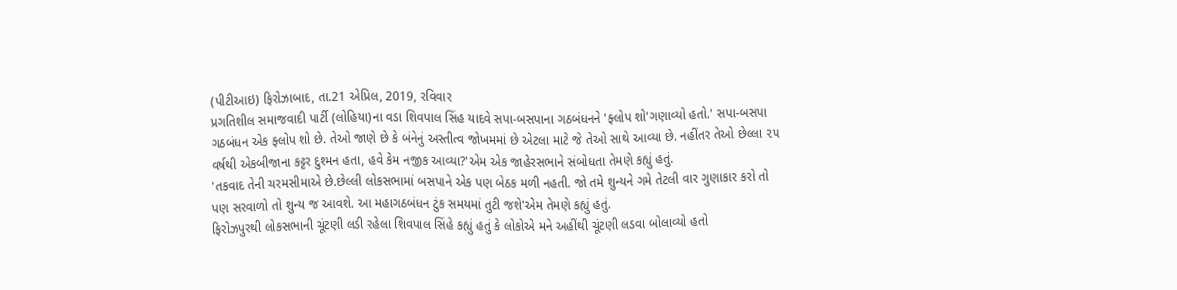(પીટીઆઇ) ફિરોઝાબાદ, તા.21 એપ્રિલ, 2019, રવિવાર
પ્રગતિશીલ સમાજવાદી પાર્ટી (લોહિયા)ના વડા શિવપાલ સિંહ યાદવે સપા-બસપાના ગઠબંધનને 'ફ્લોપ શો'ગણાવ્યો હતો.' સપા-બસપા ગઠબંધન એક ફ્લોપ શો છે. તેઓ જાણે છે કે બંનેનું અસ્તીત્વ જોખમમાં છે એટલા માટે જે તેઓ સાથે આવ્યા છે. નહીંતર તેઓ છેલ્લા ૨૫ વર્ષથી એકબીજાના કટ્ટર દુશ્મન હતા, હવે કેમ નજીક આવ્યા?'એમ એક જાહેરસભાને સંબોધતા તેમણે કહ્યું હતું.
'તકવાદ તેની ચરમસીમાએ છે.છેલ્લી લોકસભામાં બસપાને એક પણ બેઠક મળી નહતી. જો તમે શુન્યને ગમે તેટલી વાર ગુણાકાર કરો તો પણ સરવાળો તો શુન્ય જ આવશે. આ મહાગઠબંધન ટુંક સમયમાં તુટી જશે'એમ તેમણે કહ્યું હતું.
ફિરોઝપુરથી લોકસભાની ચૂંટણી લડી રહેલા શિવપાલ સિંહે કહ્યું હતું કે લોકોએ મને અહીંથી ચૂંટણી લડવા બોલાવ્યો હતો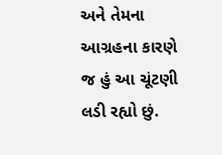અને તેમના આગ્રહના કારણે જ હું આ ચૂંટણી લડી રહ્યો છું.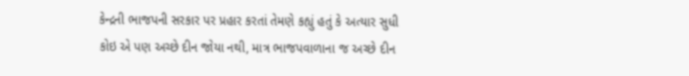કેન્દ્રની ભાજપની સરકાર પર પ્રહાર કરતાં તેમણે કહ્યું હતું કે અત્યાર સુધી કોઇ એ પણ અચ્છે દીન જોયા નથી, માત્ર ભાજપવાળાના જ અચ્છે દીન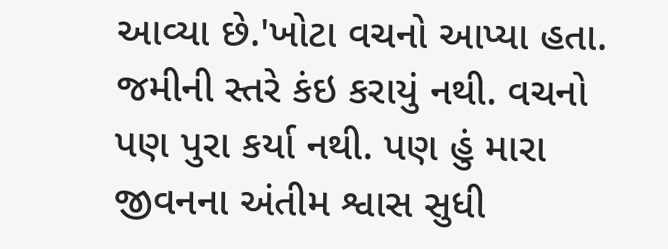આવ્યા છે.'ખોટા વચનો આપ્યા હતા.
જમીની સ્તરે કંઇ કરાયું નથી. વચનો પણ પુરા કર્યા નથી. પણ હું મારા જીવનના અંતીમ શ્વાસ સુધી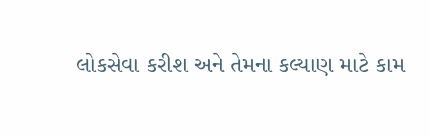લોકસેવા કરીશ અને તેમના કલ્યાણ માટે કામ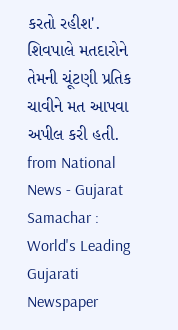કરતો રહીશ'. શિવપાલે મતદારોને તેમની ચૂંટણી પ્રતિક ચાવીને મત આપવા અપીલ કરી હતી.
from National News - Gujarat Samachar : World's Leading Gujarati Newspaper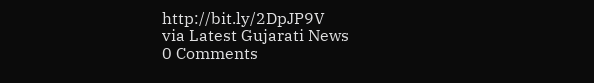http://bit.ly/2DpJP9V
via Latest Gujarati News
0 Comments